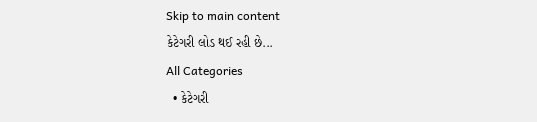Skip to main content
કેટેગરી લોડ થઈ રહી છે...
All Categories
  • કેટેગરી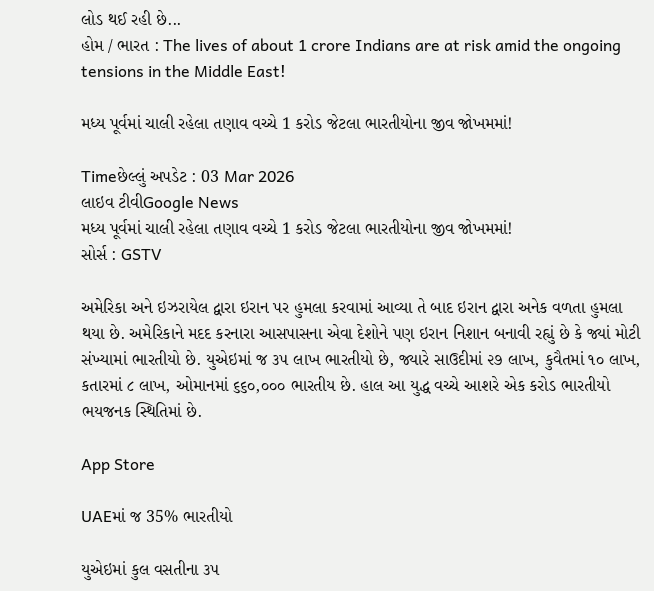લોડ થઈ રહી છે...
હોમ / ભારત : The lives of about 1 crore Indians are at risk amid the ongoing tensions in the Middle East!

મધ્ય પૂર્વમાં ચાલી રહેલા તણાવ વચ્ચે 1 કરોડ જેટલા ભારતીયોના જીવ જોખમમાં!

Timeછેલ્લું અપડેટ : 03 Mar 2026
લાઇવ ટીવીGoogle News
મધ્ય પૂર્વમાં ચાલી રહેલા તણાવ વચ્ચે 1 કરોડ જેટલા ભારતીયોના જીવ જોખમમાં!
સોર્સ : GSTV

અમેરિકા અને ઇઝરાયેલ દ્વારા ઇરાન પર હુમલા કરવામાં આવ્યા તે બાદ ઇરાન દ્વારા અનેક વળતા હુમલા થયા છે. અમેરિકાને મદદ કરનારા આસપાસના એવા દેશોને પણ ઇરાન નિશાન બનાવી રહ્યું છે કે જ્યાં મોટી સંખ્યામાં ભારતીયો છે. યુએઇમાં જ ૩૫ લાખ ભારતીયો છે, જ્યારે સાઉદીમાં ૨૭ લાખ, કુવૈતમાં ૧૦ લાખ, કતારમાં ૮ લાખ, ઓમાનમાં ૬૬૦,૦૦૦ ભારતીય છે. હાલ આ યુદ્ધ વચ્ચે આશરે એક કરોડ ભારતીયો ભયજનક સ્થિતિમાં છે.

App Store

UAEમાં જ 35% ભારતીયો

યુએઇમાં કુલ વસતીના ૩૫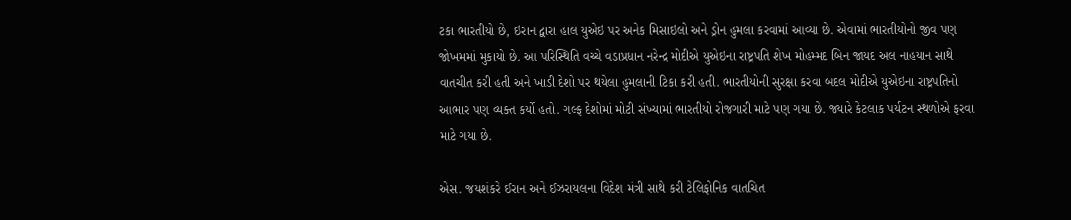ટકા ભારતીયો છે, ઇરાન દ્વારા હાલ યુએઇ પર અનેક મિસાઇલો અને ડ્રોન હુમલા કરવામાં આવ્યા છે. એવામાં ભારતીયોનો જીવ પણ જોખમમાં મુકાયો છે. આ પરિસ્થિતિ વચ્ચે વડાપ્રધાન નરેન્દ્ર મોદીએ યુએઇના રાષ્ટ્રપતિ શેખ મોહમ્મદ બિન જાયદ અલ નાહયાન સાથે વાતચીત કરી હતી અને ખાડી દેશો પર થયેલા હુમલાની ટિકા કરી હતી. ભારતીયોની સુરક્ષા કરવા બદલ મોદીએ યુએઇના રાષ્ટ્રપતિનો આભાર પણ વ્યક્ત કર્યો હતો. ગલ્ફ દેશોમાં મોટી સંખ્યામાં ભારતીયો રોજગારી માટે પણ ગયા છે. જ્યારે કેટલાક પર્યટન સ્થળોએ ફરવા માટે ગયા છે.

એસ. જયશંકરે ઈરાન અને ઈઝરાયલના વિદેશ મંત્રી સાથે કરી ટેલિફોનિક વાતચિત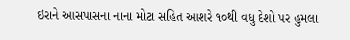ઇરાને આસપાસના નાના મોટા સહિત આશરે ૧૦થી વધુ દેશો પર હુમલા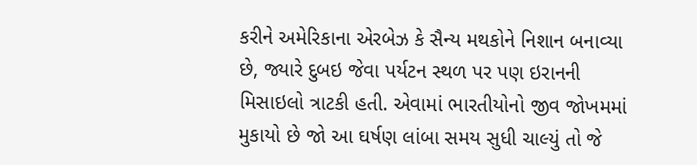કરીને અમેરિકાના એરબેઝ કે સૈન્ય મથકોને નિશાન બનાવ્યા છે, જ્યારે દુબઇ જેવા પર્યટન સ્થળ પર પણ ઇરાનની મિસાઇલો ત્રાટકી હતી. એવામાં ભારતીયોનો જીવ જોખમમાં મુકાયો છે જો આ ઘર્ષણ લાંબા સમય સુધી ચાલ્યું તો જે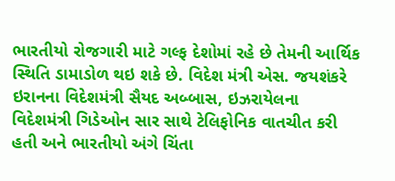ભારતીયો રોજગારી માટે ગલ્ફ દેશોમાં રહે છે તેમની આર્થિક સ્થિતિ ડામાડોળ થઇ શકે છે. વિદેશ મંત્રી એસ. જયશંકરે ઇરાનના વિદેશમંત્રી સૈયદ અબ્બાસ, ઇઝરાયેલના વિદેશમંત્રી ગિડેઓન સાર સાથે ટેલિફોનિક વાતચીત કરી હતી અને ભારતીયો અંગે ચિંતા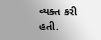વ્યક્ત કરી હતી.